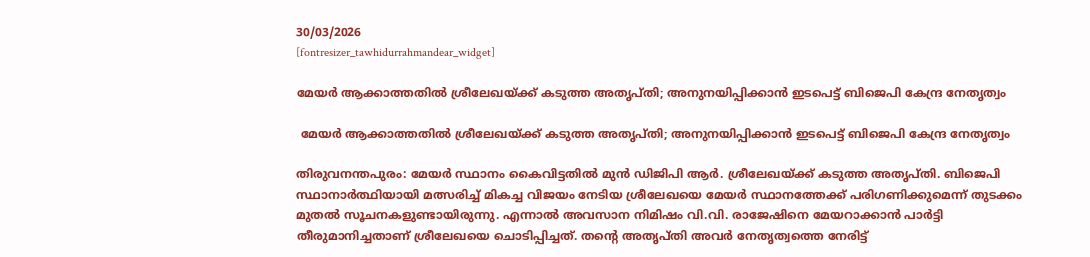30/03/2026
[fontresizer_tawhidurrahmandear_widget]

മേയർ ആക്കാത്തതിൽ ശ്രീലേഖയ്ക്ക് കടുത്ത അതൃപ്തി; അനുനയിപ്പിക്കാൻ ഇടപെട്ട് ബിജെപി കേന്ദ്ര നേതൃത്വം

 മേയർ ആക്കാത്തതിൽ ശ്രീലേഖയ്ക്ക് കടുത്ത അതൃപ്തി; അനുനയിപ്പിക്കാൻ ഇടപെട്ട് ബിജെപി കേന്ദ്ര നേതൃത്വം

തിരുവനന്തപുരം: മേയർ സ്ഥാനം കൈവിട്ടതിൽ മുൻ ഡിജിപി ആർ. ശ്രീലേഖയ്ക്ക് കടുത്ത അതൃപ്തി. ബിജെപി സ്ഥാനാർത്ഥിയായി മത്സരിച്ച് മികച്ച വിജയം നേടിയ ശ്രീലേഖയെ മേയർ സ്ഥാനത്തേക്ക് പരിഗണിക്കുമെന്ന് തുടക്കം മുതൽ സൂചനകളുണ്ടായിരുന്നു. എന്നാൽ അവസാന നിമിഷം വി.വി. രാജേഷിനെ മേയറാക്കാൻ പാർട്ടി തീരുമാനിച്ചതാണ് ശ്രീലേഖയെ ചൊടിപ്പിച്ചത്. തന്റെ അതൃപ്തി അവർ നേതൃത്വത്തെ നേരിട്ട്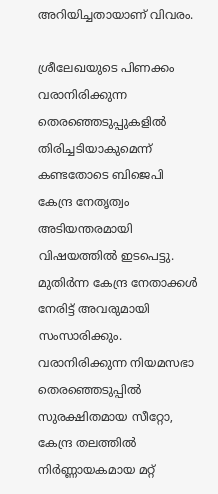അറിയിച്ചതായാണ് വിവരം.

ശ്രീലേഖയുടെ പിണക്കം വരാനിരിക്കുന്ന തെരഞ്ഞെടുപ്പുകളിൽ തിരിച്ചടിയാകുമെന്ന് കണ്ടതോടെ ബിജെപി കേന്ദ്ര നേതൃത്വം അടിയന്തരമായി വിഷയത്തിൽ ഇടപെട്ടു. മുതിർന്ന കേന്ദ്ര നേതാക്കൾ നേരിട്ട് അവരുമായി സംസാരിക്കും. വരാനിരിക്കുന്ന നിയമസഭാ തെരഞ്ഞെടുപ്പിൽ സുരക്ഷിതമായ സീറ്റോ, കേന്ദ്ര തലത്തിൽ നിർണ്ണായകമായ മറ്റ്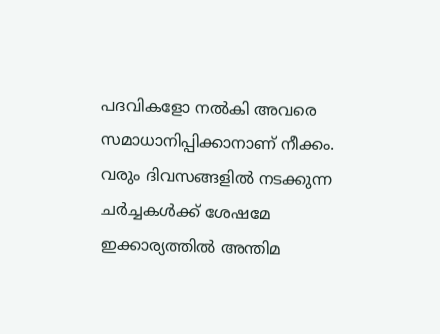പദവികളോ നൽകി അവരെ സമാധാനിപ്പിക്കാനാണ് നീക്കം. വരും ദിവസങ്ങളിൽ നടക്കുന്ന ചർച്ചകൾക്ക് ശേഷമേ ഇക്കാര്യത്തിൽ അന്തിമ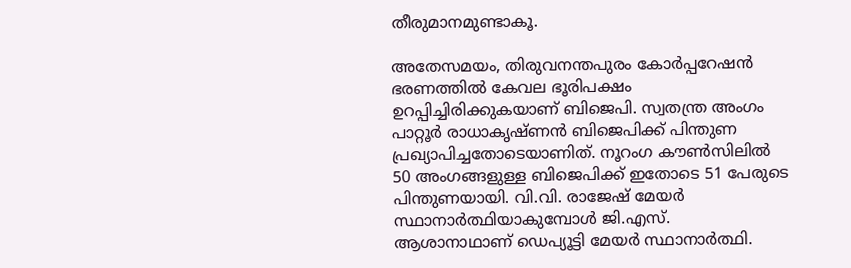തീരുമാനമുണ്ടാകൂ.

അതേസമയം, തിരുവനന്തപുരം കോർപ്പറേഷൻ ഭരണത്തിൽ കേവല ഭൂരിപക്ഷം ഉറപ്പിച്ചിരിക്കുകയാണ് ബിജെപി. സ്വതന്ത്ര അംഗം പാറ്റൂർ രാധാകൃഷ്ണൻ ബിജെപിക്ക് പിന്തുണ പ്രഖ്യാപിച്ചതോടെയാണിത്. നൂറംഗ കൗൺസിലിൽ 50 അംഗങ്ങളുള്ള ബിജെപിക്ക് ഇതോടെ 51 പേരുടെ പിന്തുണയായി. വി.വി. രാജേഷ് മേയർ സ്ഥാനാർത്ഥിയാകുമ്പോൾ ജി.എസ്. ആശാനാഥാണ് ഡെപ്യൂട്ടി മേയർ സ്ഥാനാർത്ഥി.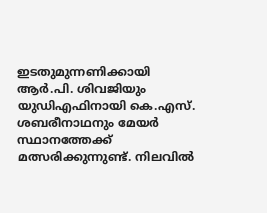ഇടതുമുന്നണിക്കായി ആർ.പി. ശിവജിയും യുഡിഎഫിനായി കെ.എസ്. ശബരീനാഥനും മേയർ സ്ഥാനത്തേക്ക് മത്സരിക്കുന്നുണ്ട്. നിലവിൽ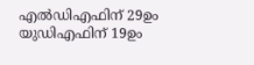എൽഡിഎഫിന് 29ഉം യുഡിഎഫിന് 19ഉം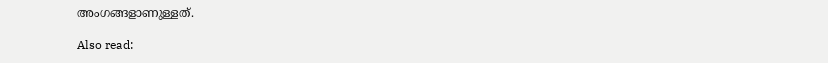അംഗങ്ങളാണുള്ളത്.

Also read: